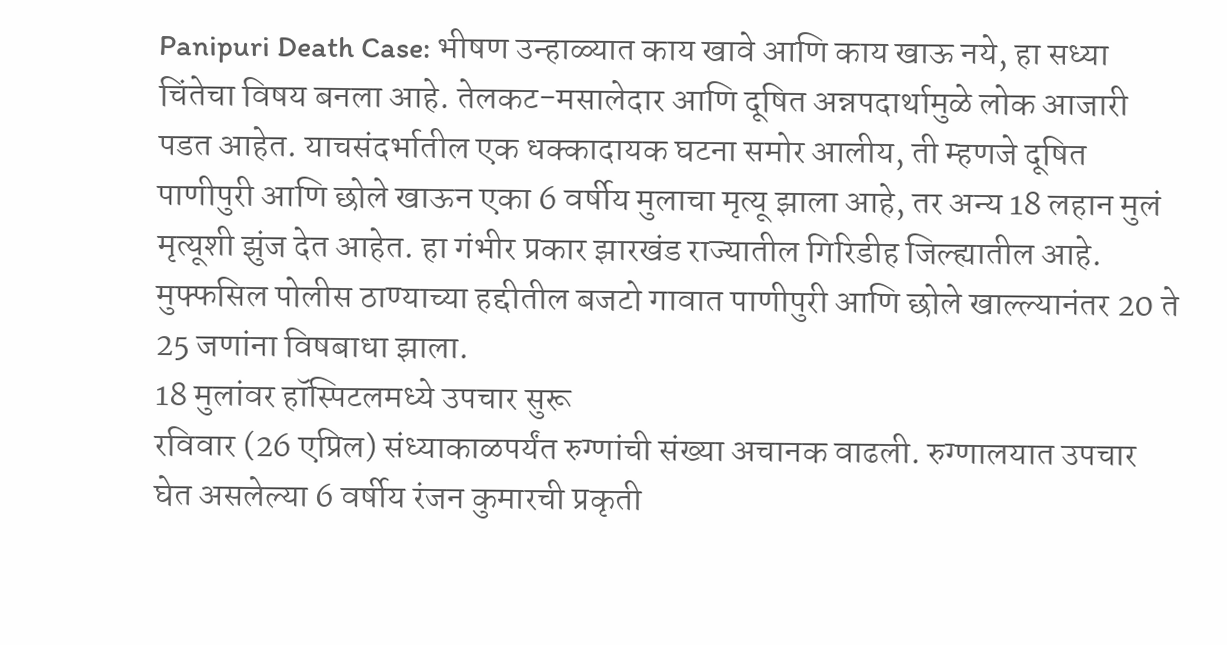Panipuri Death Case: भीषण उन्हाळ्यात काय खावे आणि काय खाऊ नये, हा सध्या चिंतेचा विषय बनला आहे. तेलकट-मसालेदार आणि दूषित अन्नपदार्थामुळे लोक आजारी पडत आहेत. याचसंदर्भातील एक धक्कादायक घटना समोर आलीय, ती म्हणजे दूषित पाणीपुरी आणि छोले खाऊन एका 6 वर्षीय मुलाचा मृत्यू झाला आहे, तर अन्य 18 लहान मुलं मृत्यूशी झुंज देत आहेत. हा गंभीर प्रकार झारखंड राज्यातील गिरिडीह जिल्ह्यातील आहे. मुफ्फसिल पोलीस ठाण्याच्या हद्दीतील बजटो गावात पाणीपुरी आणि छोले खाल्ल्यानंतर 20 ते 25 जणांना विषबाधा झाला.
18 मुलांवर हॉस्पिटलमध्ये उपचार सुरू
रविवार (26 एप्रिल) संध्याकाळपर्यंत रुग्णांची संख्या अचानक वाढली. रुग्णालयात उपचार घेत असलेल्या 6 वर्षीय रंजन कुमारची प्रकृती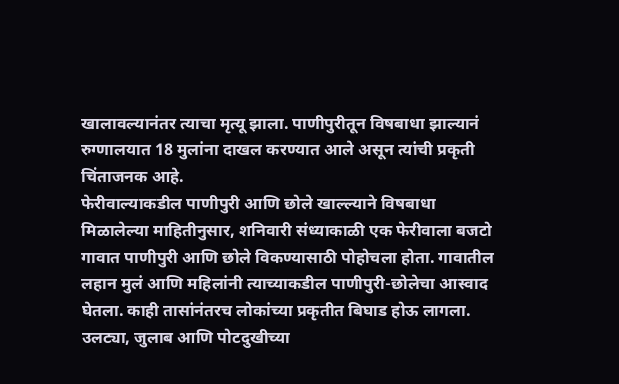खालावल्यानंतर त्याचा मृत्यू झाला. पाणीपुरीतून विषबाधा झाल्यानं रुग्णालयात 18 मुलांना दाखल करण्यात आले असून त्यांची प्रकृती चिंताजनक आहे.
फेरीवाल्याकडील पाणीपुरी आणि छोले खाल्ल्याने विषबाधा
मिळालेल्या माहितीनुसार, शनिवारी संध्याकाळी एक फेरीवाला बजटो गावात पाणीपुरी आणि छोले विकण्यासाठी पोहोचला होता. गावातील लहान मुलं आणि महिलांनी त्याच्याकडील पाणीपुरी-छोलेचा आस्वाद घेतला. काही तासांनंतरच लोकांच्या प्रकृतीत बिघाड होऊ लागला. उलट्या, जुलाब आणि पोटदुखीच्या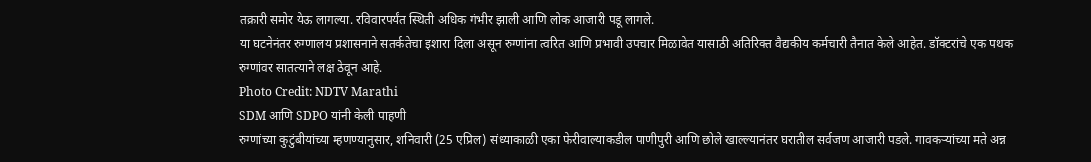तक्रारी समोर येऊ लागल्या. रविवारपर्यंत स्थिती अधिक गंभीर झाली आणि लोक आजारी पडू लागले.
या घटनेनंतर रुग्णालय प्रशासनाने सतर्कतेचा इशारा दिला असून रुग्णांना त्वरित आणि प्रभावी उपचार मिळावेत यासाठी अतिरिक्त वैद्यकीय कर्मचारी तैनात केले आहेत. डॉक्टरांचे एक पथक रुग्णांवर सातत्याने लक्ष ठेवून आहे.
Photo Credit: NDTV Marathi
SDM आणि SDPO यांनी केली पाहणी
रुग्णांच्या कुटुंबीयांच्या म्हणण्यानुसार, शनिवारी (25 एप्रिल) संध्याकाळी एका फेरीवाल्याकडील पाणीपुरी आणि छोले खाल्ल्यानंतर घरातील सर्वजण आजारी पडले. गावकऱ्यांच्या मते अन्न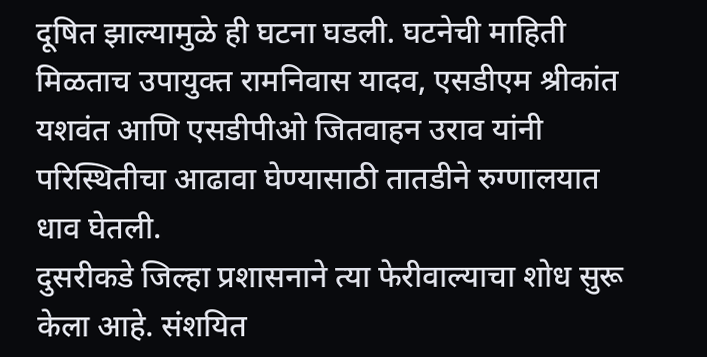दूषित झाल्यामुळे ही घटना घडली. घटनेची माहिती मिळताच उपायुक्त रामनिवास यादव, एसडीएम श्रीकांत यशवंत आणि एसडीपीओ जितवाहन उराव यांनी परिस्थितीचा आढावा घेण्यासाठी तातडीने रुग्णालयात धाव घेतली.
दुसरीकडे जिल्हा प्रशासनाने त्या फेरीवाल्याचा शोध सुरू केला आहे. संशयित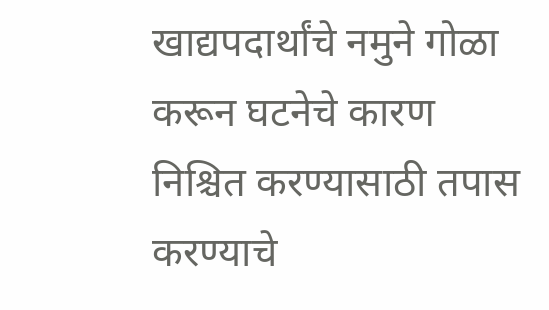खाद्यपदार्थांचे नमुने गोळा करून घटनेचे कारण निश्चित करण्यासाठी तपास करण्याचे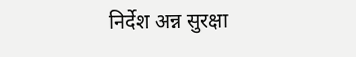निर्देश अन्न सुरक्षा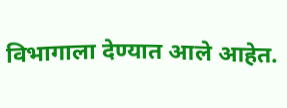विभागाला देण्यात आले आहेत.